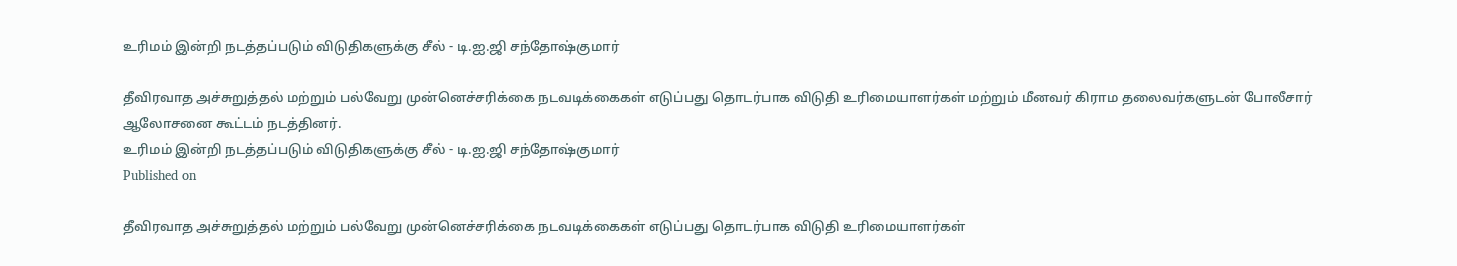உரிமம் இன்றி நடத்தப்படும் விடுதிகளுக்கு சீல் - டி.ஐ.ஜி சந்தோஷ்குமார்

தீவிரவாத அச்சுறுத்தல் மற்றும் பல்வேறு முன்னெச்சரிக்கை நடவடிக்கைகள் எடுப்பது தொடர்பாக விடுதி உரிமையாளர்கள் மற்றும் மீனவர் கிராம தலைவர்களுடன் போலீசார் ஆலோசனை கூட்டம் நடத்தினர்.
உரிமம் இன்றி நடத்தப்படும் விடுதிகளுக்கு சீல் - டி.ஐ.ஜி சந்தோஷ்குமார்
Published on

தீவிரவாத அச்சுறுத்தல் மற்றும் பல்வேறு முன்னெச்சரிக்கை நடவடிக்கைகள் எடுப்பது தொடர்பாக விடுதி உரிமையாளர்கள்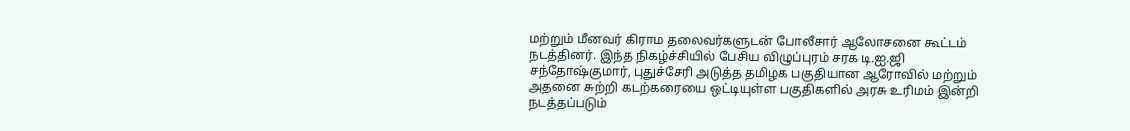மற்றும் மீனவர் கிராம தலைவர்களுடன் போலீசார் ஆலோசனை கூட்டம் நடத்தினர். இந்த நிகழ்ச்சியில் பேசிய விழுப்புரம் சரக டி.ஐ.ஜி சந்தோஷ்குமார், புதுச்சேரி அடுத்த தமிழக பகுதியான ஆரோவில் மற்றும் அதனை சுற்றி கடற்கரையை ஒட்டியுள்ள பகுதிகளில் அரசு உரிமம் இன்றி நடத்தப்படும்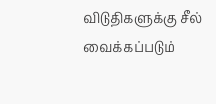விடுதிகளுக்கு சீல் வைக்கப்படும்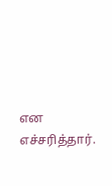என எச்சரித்தார்.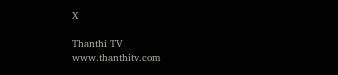X

Thanthi TV
www.thanthitv.com